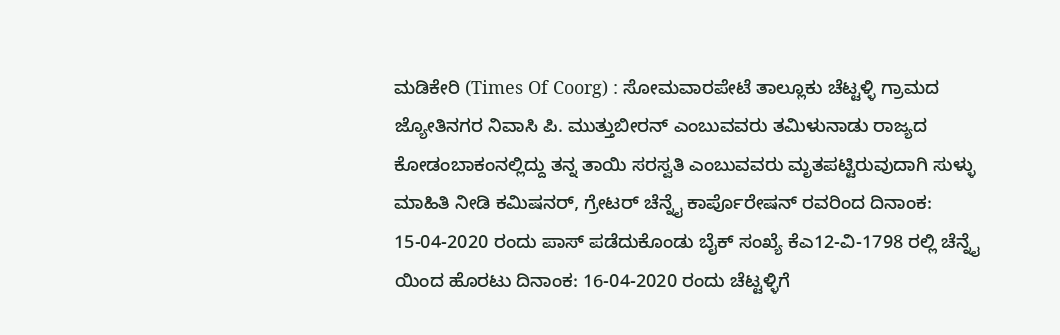ಮಡಿಕೇರಿ (Times Of Coorg) : ಸೋಮವಾರಪೇಟೆ ತಾಲ್ಲೂಕು ಚೆಟ್ಟಳ್ಳಿ ಗ್ರಾಮದ ಜ್ಯೋತಿನಗರ ನಿವಾಸಿ ಪಿ. ಮುತ್ತುಬೀರನ್ ಎಂಬುವವರು ತಮಿಳುನಾಡು ರಾಜ್ಯದ ಕೋಡಂಬಾಕಂನಲ್ಲಿದ್ದು ತನ್ನ ತಾಯಿ ಸರಸ್ವತಿ ಎಂಬುವವರು ಮೃತಪಟ್ಟಿರುವುದಾಗಿ ಸುಳ್ಳು ಮಾಹಿತಿ ನೀಡಿ ಕಮಿಷನರ್, ಗ್ರೇಟರ್ ಚೆನ್ನೈ ಕಾರ್ಪೊರೇಷನ್ ರವರಿಂದ ದಿನಾಂಕ: 15-04-2020 ರಂದು ಪಾಸ್ ಪಡೆದುಕೊಂಡು ಬೈಕ್ ಸಂಖ್ಯೆ ಕೆಎ12-ವಿ-1798 ರಲ್ಲಿ ಚೆನ್ನೈ ಯಿಂದ ಹೊರಟು ದಿನಾಂಕ: 16-04-2020 ರಂದು ಚೆಟ್ಟಳ್ಳಿಗೆ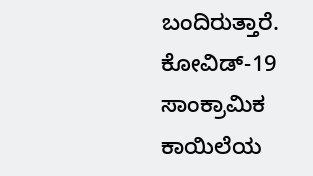ಬಂದಿರುತ್ತಾರೆ. ಕೋವಿಡ್-19 ಸಾಂಕ್ರಾಮಿಕ ಕಾಯಿಲೆಯ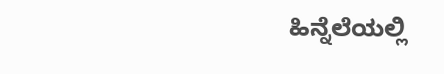ಹಿನ್ನೆಲೆಯಲ್ಲಿ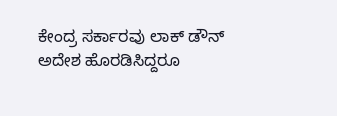ಕೇಂದ್ರ ಸರ್ಕಾರವು ಲಾಕ್ ಡೌನ್ ಅದೇಶ ಹೊರಡಿಸಿದ್ದರೂ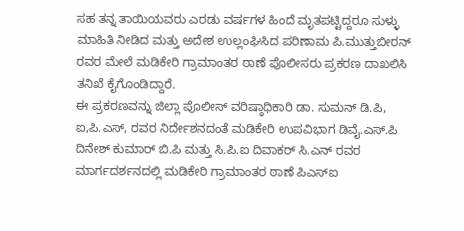ಸಹ ತನ್ನ ತಾಯಿಯವರು ಎರಡು ವರ್ಷಗಳ ಹಿಂದೆ ಮೃತಪಟ್ಟಿದ್ದರೂ ಸುಳ್ಳು ಮಾಹಿತಿ ನೀಡಿದ ಮತ್ತು ಅದೇಶ ಉಲ್ಲಂಘಿಸಿದ ಪರಿಣಾಮ ಪಿ.ಮುತ್ತುಬೀರನ್ ರವರ ಮೇಲೆ ಮಡಿಕೇರಿ ಗ್ರಾಮಾಂತರ ಠಾಣೆ ಪೊಲೀಸರು ಪ್ರಕರಣ ದಾಖಲಿಸಿ ತನಿಖೆ ಕೈಗೊಂಡಿದ್ದಾರೆ.
ಈ ಪ್ರಕರಣವನ್ನು ಜಿಲ್ಲಾ ಪೊಲೀಸ್ ವರಿಷ್ಠಾಧಿಕಾರಿ ಡಾ. ಸುಮನ್ ಡಿ.ಪಿ, ಐ,ಪಿ.ಎಸ್, ರವರ ನಿರ್ದೇಶನದಂತೆ ಮಡಿಕೇರಿ ಉಪವಿಭಾಗ ಡಿವೈ.ಎಸ್.ಪಿ ದಿನೇಶ್ ಕುಮಾರ್ ಬಿ.ಪಿ ಮತ್ತು ಸಿ.ಪಿ.ಐ ದಿವಾಕರ್ ಸಿ.ಎನ್ ರವರ ಮಾರ್ಗದರ್ಶನದಲ್ಲಿ ಮಡಿಕೇರಿ ಗ್ರಾಮಾಂತರ ಠಾಣೆ ಪಿಎಸ್ಐ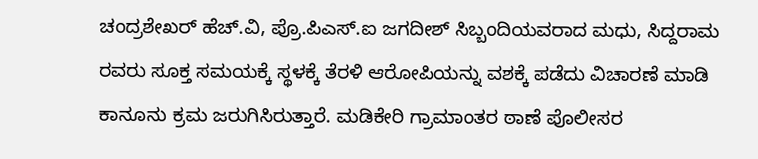ಚಂದ್ರಶೇಖರ್ ಹೆಚ್.ವಿ, ಪ್ರೊ.ಪಿಎಸ್.ಐ ಜಗದೀಶ್ ಸಿಬ್ಬಂದಿಯವರಾದ ಮಧು, ಸಿದ್ದರಾಮ ರವರು ಸೂಕ್ತ ಸಮಯಕ್ಕೆ ಸ್ಥಳಕ್ಕೆ ತೆರಳಿ ಆರೋಪಿಯನ್ನು ವಶಕ್ಕೆ ಪಡೆದು ವಿಚಾರಣೆ ಮಾಡಿ ಕಾನೂನು ಕ್ರಮ ಜರುಗಿಸಿರುತ್ತಾರೆ. ಮಡಿಕೇರಿ ಗ್ರಾಮಾಂತರ ಠಾಣೆ ಪೊಲೀಸರ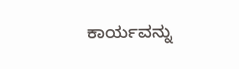ಕಾರ್ಯವನ್ನು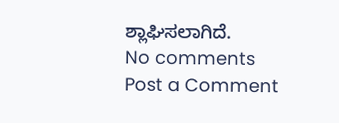ಶ್ಲಾಘಿಸಲಾಗಿದೆ.
No comments
Post a Comment